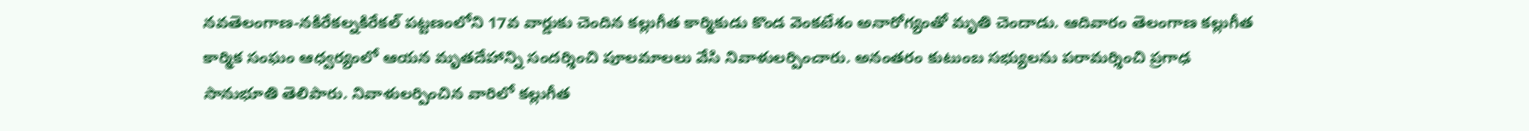నవతెలంగాణ-నకిరేకల్నకిరేకల్ పట్టణంలోని 17వ వార్డుకు చెందిన కల్లుగీత కార్మికుడు కొండ వెంకటేశం అనారోగ్యంతో మృతి చెందాడు. ఆదివారం తెలంగాణ కల్లుగీత కార్మిక సంఘం ఆధ్వర్యంలో ఆయన మృతదేహాన్ని సందర్శించి పూలమాలలు వేసి నివాళులర్పించారు. అనంతరం కుటుంబ సభ్యులను పరామర్శించి ప్రగాఢ సానుభూతి తెలిపారు. నివాళులర్పించిన వారిలో కల్లుగీత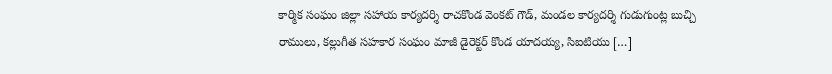కార్మిక సంఘం జిల్లా సహాయ కార్యదర్శి రాచకొండ వెంకట్ గౌడ్, మండల కార్యదర్శి గుడుగుంట్ల బుచ్చి రాములు, కల్లుగీత సహకార సంఘం మాజీ డైరెక్టర్ కొండ యాదయ్య, సిఐటియు […]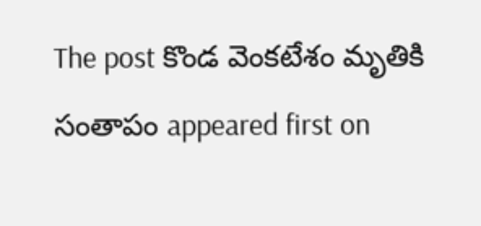The post కొండ వెంకటేశం మృతికి సంతాపం appeared first on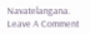Navatelangana.
Leave A Comment